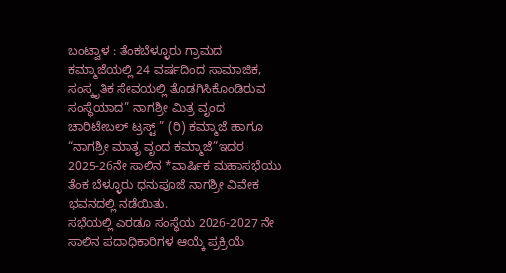ಬಂಟ್ವಾಳ : ತೆಂಕಬೆಳ್ಳೂರು ಗ್ರಾಮದ ಕಮ್ಮಾಜೆಯಲ್ಲಿ 24 ವರ್ಷದಿಂದ ಸಾಮಾಜಿಕ, ಸಂಸ್ಕೃತಿಕ ಸೇವಯಲ್ಲಿ ತೊಡಗಿಸಿಕೊಂಡಿರುವ ಸಂಸ್ಥೆಯಾದ” ನಾಗಶ್ರೀ ಮಿತ್ರ ವೃಂದ ಚಾರಿಟೇಬಲ್ ಟ್ರಸ್ಟ್ ” (ರಿ) ಕಮ್ಮಾಜೆ ಹಾಗೂ “ನಾಗಶ್ರೀ ಮಾತೃ ವೃಂದ ಕಮ್ಮಾಜೆ”ಇದರ 2025-26ನೇ ಸಾಲಿನ *ವಾರ್ಷಿಕ ಮಹಾಸಭೆಯು ತೆಂಕ ಬೆಳ್ಳೂರು ಧನುಪೂಜೆ ನಾಗಶ್ರೀ ವಿವೇಕ ಭವನದಲ್ಲಿ ನಡೆಯಿತು.
ಸಭೆಯಲ್ಲಿ ಎರಡೂ ಸಂಸ್ಥೆಯ 2026-2027 ನೇ ಸಾಲಿನ ಪದಾಧಿಕಾರಿಗಳ ಆಯ್ಕೆ ಪ್ರಕ್ರಿಯೆ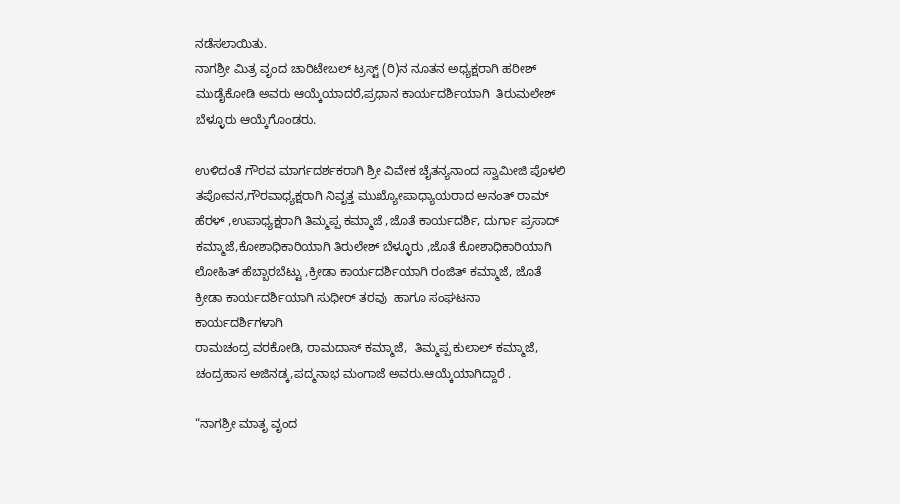ನಡೆಸಲಾಯಿತು.
ನಾಗಶ್ರೀ ಮಿತ್ರ ವೃಂದ ಚಾರಿಟೇಬಲ್ ಟ್ರಸ್ಟ್ (ರಿ)ನ ನೂತನ ಅಧ್ಯಕ್ಷರಾಗಿ ಹರೀಶ್ ಮುಡೈಕೋಡಿ ಅವರು ಆಯ್ಕೆಯಾದರೆ,ಪ್ರಧಾನ ಕಾರ್ಯದರ್ಶಿಯಾಗಿ  ತಿರುಮಲೇಶ್ ಬೆಳ್ಳೂರು ಆಯ್ಕೆಗೊಂಡರು.

ಉಳಿದಂತೆ ಗೌರವ ಮಾರ್ಗದರ್ಶಕರಾಗಿ ಶ್ರೀ ವಿವೇಕ ಚೈತನ್ಯನಾಂದ ಸ್ವಾಮೀಜಿ ಪೊಳಲಿ ತಪೋವನ,ಗೌರವಾಧ್ಯಕ್ಷರಾಗಿ ನಿವೃತ್ತ ಮುಖ್ಯೋಪಾಧ್ಯಾಯರಾದ ಅನಂತ್ ರಾಮ್ ಹೆರಳ್ ,ಉಪಾಧ್ಯಕ್ಷರಾಗಿ ತಿಮ್ಮಪ್ಪ ಕಮ್ಮಾಜೆ ,ಜೊತೆ ಕಾರ್ಯದರ್ಶಿ, ದುರ್ಗಾ ಪ್ರಸಾದ್ ಕಮ್ಮಾಜೆ,ಕೋಶಾಧಿಕಾರಿಯಾಗಿ ತಿರುಲೇಶ್ ಬೆಳ್ಳೂರು ,ಜೊತೆ ಕೋಶಾಧಿಕಾರಿಯಾಗಿ ಲೋಹಿತ್ ಹೆಬ್ಬಾರಬೆಟ್ಟು ,ಕ್ರೀಡಾ ಕಾರ್ಯದರ್ಶಿಯಾಗಿ ರಂಜಿತ್ ಕಮ್ಮಾಜೆ, ಜೊತೆ ಕ್ರೀಡಾ ಕಾರ್ಯದರ್ಶಿಯಾಗಿ ಸುಧೀರ್ ತರವು  ಹಾಗೂ ಸಂಘಟನಾ ಕಾರ್ಯದರ್ಶಿಗಳಾಗಿ
ರಾಮಚಂದ್ರ ವರಕೋಡಿ, ರಾಮದಾಸ್ ಕಮ್ಮಾಜೆ,  ತಿಮ್ಮಪ್ಪ ಕುಲಾಲ್ ಕಮ್ಮಾಜೆ, ಚಂದ್ರಹಾಸ ಅಜಿನಡ್ಕ,ಪದ್ಮನಾಭ ಮಂಗಾಜೆ ಅವರು.ಆಯ್ಕೆಯಾಗಿದ್ದಾರೆ .

“ನಾಗಶ್ರೀ ಮಾತೃ ವೃಂದ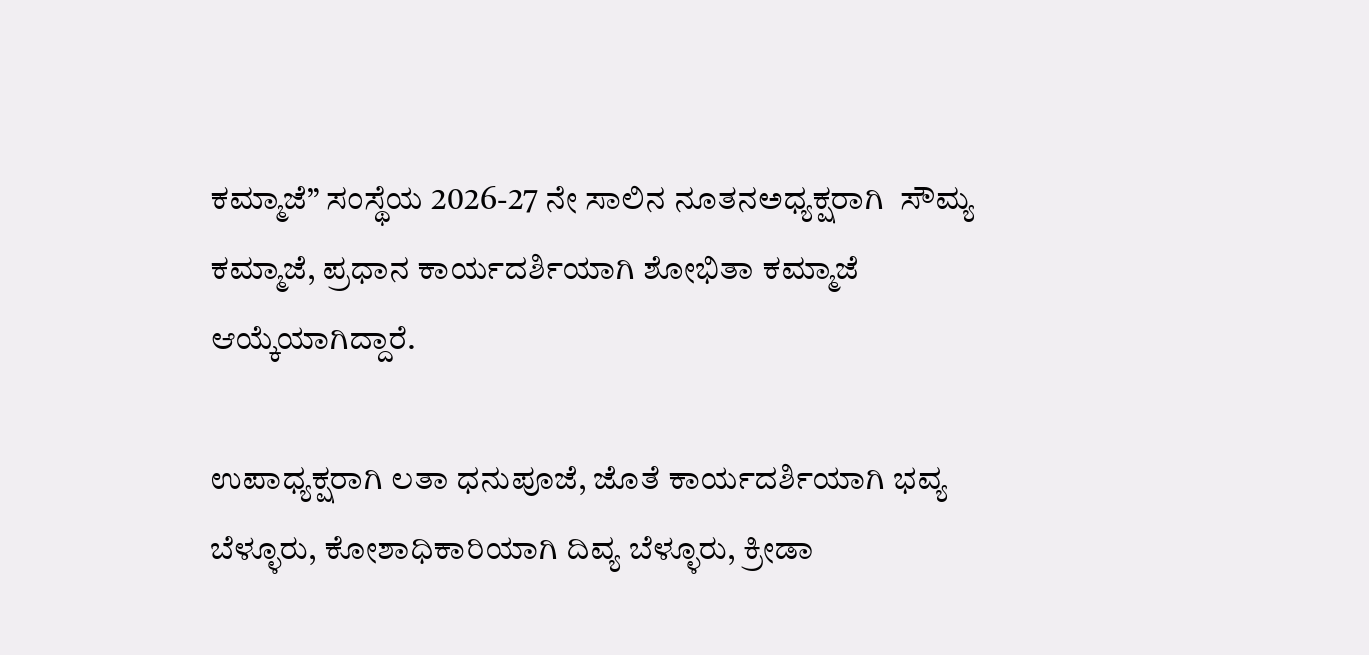ಕಮ್ಮಾಜೆ” ಸಂಸ್ಥೆಯ 2026-27 ನೇ ಸಾಲಿನ ನೂತನಅಧ್ಯಕ್ಷರಾಗಿ  ಸೌಮ್ಯ ಕಮ್ಮಾಜೆ, ಪ್ರಧಾನ ಕಾರ್ಯದರ್ಶಿಯಾಗಿ ಶೋಭಿತಾ ಕಮ್ಮಾಜೆ ಆಯ್ಕೆಯಾಗಿದ್ದಾರೆ.

ಉಪಾಧ್ಯಕ್ಷರಾಗಿ ಲತಾ ಧನುಪೂಜೆ, ಜೊತೆ ಕಾರ್ಯದರ್ಶಿಯಾಗಿ ಭವ್ಯ ಬೆಳ್ಳೂರು, ಕೋಶಾಧಿಕಾರಿಯಾಗಿ ದಿವ್ಯ ಬೆಳ್ಳೂರು, ಕ್ರೀಡಾ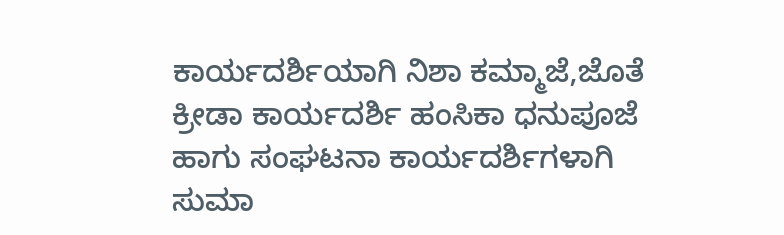ಕಾರ್ಯದರ್ಶಿಯಾಗಿ ನಿಶಾ ಕಮ್ಮಾಜೆ,ಜೊತೆ ಕ್ರೀಡಾ ಕಾರ್ಯದರ್ಶಿ ಹಂಸಿಕಾ ಧನುಪೂಜೆ ಹಾಗು ಸಂಘಟನಾ ಕಾರ್ಯದರ್ಶಿಗಳಾಗಿ ಸುಮಾ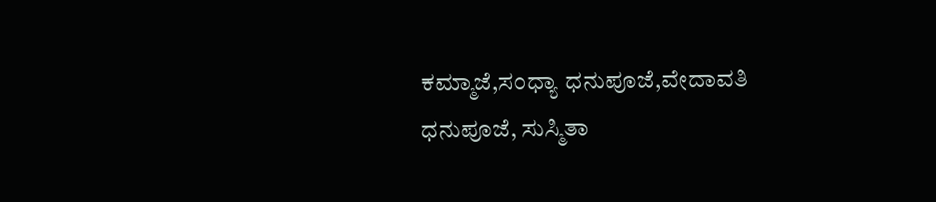ಕಮ್ಮಾಜೆ,ಸಂಧ್ಯಾ ಧನುಪೂಜೆ,ವೇದಾವತಿ ಧನುಪೂಜೆ, ಸುಸ್ಮಿತಾ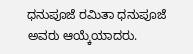ಧನುಪೂಜೆ ರಮಿತಾ ಧನುಪೂಜೆ ಅವರು ಆಯ್ಕೆಯಾದರು.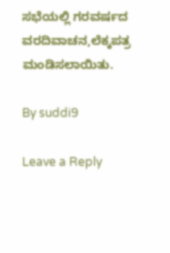ಸಭೆಯಲ್ಲಿ ಗರವರ್ಷದ ವರದಿವಾಚನ,ಲೆಕ್ಕಪತ್ರ ಮಂಡಿಸಲಾಯಿತು.

By suddi9

Leave a Reply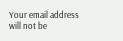Your email address will not be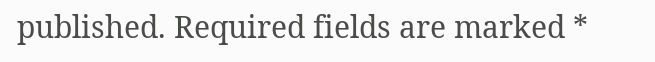published. Required fields are marked *